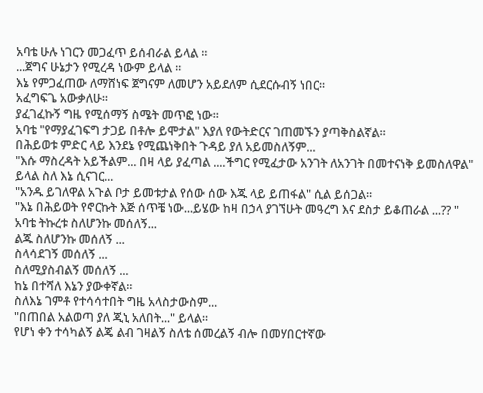አባቴ ሁሉ ነገርን መጋፈጥ ይሰብራል ይላል ።
...ጀግና ሁኔታን የሚረዳ ነውም ይላል ።
እኔ የምጋፈጠው ለማሸነፍ ጀግናም ለመሆን አይደለም ሲደርሱብኝ ነበር።
አፈግፍጌ አውቃለሁ።
ያፈገፈኩኝ ግዜ የሚሰማኝ ስሜት መጥፎ ነው።
አባቴ "የማያፈገፍግ ታጋይ በቶሎ ይሞታል" እያለ የውትድርና ገጠመኙን ያጣቅስልኛል።
በሕይወቱ ምድር ላይ እንደኔ የሚጨነቅበት ጉዳይ ያለ አይመስለኝም...
"እሱ ማስረዳት አይችልም... በዛ ላይ ያፈጣል ....ችግር የሚፈታው አንገት ለአንገት በመተናነቅ ይመስለዋል" ይላል ስለ እኔ ሲናገር...
"አንዱ ይገለዋል አጉል ቦታ ይመቱታል የሰው ሰው እጁ ላይ ይጠፋል" ሲል ይሰጋል።
"እኔ በሕይወት የኖርኩት እጅ ሰጥቼ ነው...ይሄው ከዛ በኃላ ያገኘሁት መዓረግ እና ደስታ ይቆጠራል ...?? "
አባቴ ትኩረቱ ስለሆንኩ መሰለኝ...
ልጁ ስለሆንኩ መሰለኝ ...
ስላሳደገኝ መሰለኝ ...
ስለሚያስብልኝ መሰለኝ ...
ከኔ በተሻለ እኔን ያውቀኛል።
ስለእኔ ገምቶ የተሳሳተበት ግዜ አላስታውስም...
"በጠበል አልወጣ ያለ ጂኒ አለበት..." ይላል።
የሆነ ቀን ተሳካልኝ ልጄ ልብ ገዛልኝ ስለቴ ሰመረልኝ ብሎ በመሃበርተኛው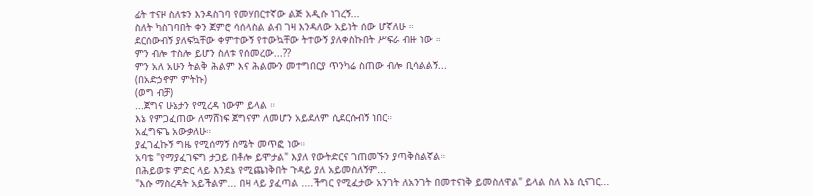ፊት ተናዞ ስለቱን እንዳስገባ የመሃበርተኛው ልጅ አዲሱ ነገረኝ...
ስለት ካስገባበት ቀን ጀምሮ ሳሰላስል ልብ ገዛ እንዳለው አይነት ሰው ሆኛለሁ ።
ደርሰውብኝ ያለፍኳቸው ቀምተውኝ የተውኳቸው ትተውኝ ያለቀስኩበት ሥፍራ ብዙ ነው ።
ምን ብሎ ተስሎ ይሆን ስለቱ የሰመረው...??
ምን አለ አሁን ትልቅ ሕልም እና ሕልሙን መተግበርያ ጥንካሬ ስጠው ብሎ ቢሳልልኝ...
(በአድኃኖም ምትኩ)
(ወግ ብቻ)
...ጀግና ሁኔታን የሚረዳ ነውም ይላል ።
እኔ የምጋፈጠው ለማሸነፍ ጀግናም ለመሆን አይደለም ሲደርሱብኝ ነበር።
አፈግፍጌ አውቃለሁ።
ያፈገፈኩኝ ግዜ የሚሰማኝ ስሜት መጥፎ ነው።
አባቴ "የማያፈገፍግ ታጋይ በቶሎ ይሞታል" እያለ የውትድርና ገጠመኙን ያጣቅስልኛል።
በሕይወቱ ምድር ላይ እንደኔ የሚጨነቅበት ጉዳይ ያለ አይመስለኝም...
"እሱ ማስረዳት አይችልም... በዛ ላይ ያፈጣል ....ችግር የሚፈታው አንገት ለአንገት በመተናነቅ ይመስለዋል" ይላል ስለ እኔ ሲናገር...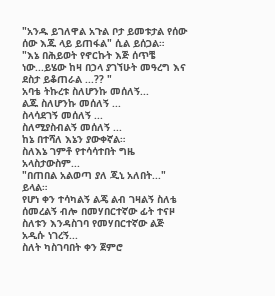"አንዱ ይገለዋል አጉል ቦታ ይመቱታል የሰው ሰው እጁ ላይ ይጠፋል" ሲል ይሰጋል።
"እኔ በሕይወት የኖርኩት እጅ ሰጥቼ ነው...ይሄው ከዛ በኃላ ያገኘሁት መዓረግ እና ደስታ ይቆጠራል ...?? "
አባቴ ትኩረቱ ስለሆንኩ መሰለኝ...
ልጁ ስለሆንኩ መሰለኝ ...
ስላሳደገኝ መሰለኝ ...
ስለሚያስብልኝ መሰለኝ ...
ከኔ በተሻለ እኔን ያውቀኛል።
ስለእኔ ገምቶ የተሳሳተበት ግዜ አላስታውስም...
"በጠበል አልወጣ ያለ ጂኒ አለበት..." ይላል።
የሆነ ቀን ተሳካልኝ ልጄ ልብ ገዛልኝ ስለቴ ሰመረልኝ ብሎ በመሃበርተኛው ፊት ተናዞ ስለቱን እንዳስገባ የመሃበርተኛው ልጅ አዲሱ ነገረኝ...
ስለት ካስገባበት ቀን ጀምሮ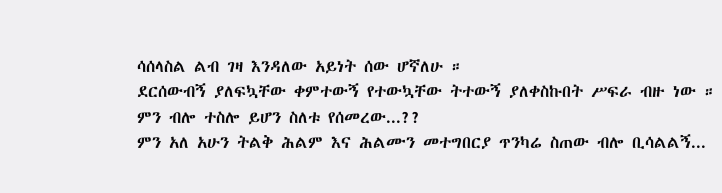ሳሰላስል ልብ ገዛ እንዳለው አይነት ሰው ሆኛለሁ ።
ደርሰውብኝ ያለፍኳቸው ቀምተውኝ የተውኳቸው ትተውኝ ያለቀስኩበት ሥፍራ ብዙ ነው ።
ምን ብሎ ተስሎ ይሆን ስለቱ የሰመረው...??
ምን አለ አሁን ትልቅ ሕልም እና ሕልሙን መተግበርያ ጥንካሬ ስጠው ብሎ ቢሳልልኝ...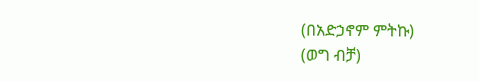(በአድኃኖም ምትኩ)
(ወግ ብቻ)